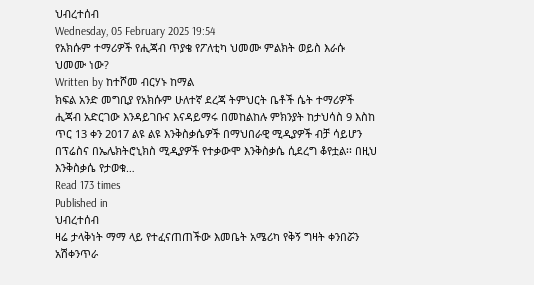ህብረተሰብ
Wednesday, 05 February 2025 19:54
የአክሱም ተማሪዎች የሒጃብ ጥያቄ የፖለቲካ ህመሙ ምልክት ወይስ እራሱ ህመሙ ነው?
Written by ከተሾመ ብርሃኑ ከማል
ክፍል አንድ መግቢያ የአክሱም ሁለተኛ ደረጃ ትምህርት ቤቶች ሴት ተማሪዎች ሒጃብ አድርገው እንዳይገቡና እናዳይማሩ በመከልከሉ ምክንያት ከታህሳስ 9 እስከ ጥር 13 ቀን 2017 ልዩ ልዩ እንቅስቃሴዎች በማህበራዊ ሚዲያዎች ብቻ ሳይሆን በፕሬስና በኤሌክትሮኒክስ ሚዲያዎች የተቃውሞ እንቅስቃሴ ሲደረግ ቆየቷል፡፡ በዚህ እንቅስቃሴ የታወቁ…
Read 173 times
Published in
ህብረተሰብ
ዛሬ ታላቅነት ማማ ላይ የተፈናጠጠችው እመቤት አሜሪካ የቅኝ ግዛት ቀንበሯን አሽቀንጥራ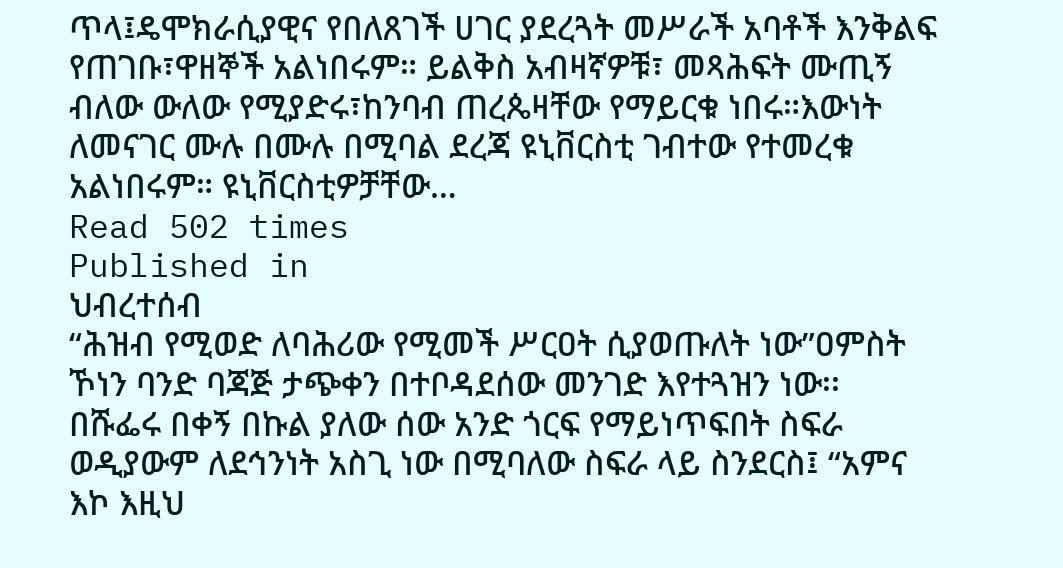ጥላ፤ዴሞክራሲያዊና የበለጸገች ሀገር ያደረጓት መሥራች አባቶች እንቅልፍ የጠገቡ፣ዋዘኞች አልነበሩም። ይልቅስ አብዛኛዎቹ፣ መጻሕፍት ሙጢኝ ብለው ውለው የሚያድሩ፣ከንባብ ጠረጴዛቸው የማይርቁ ነበሩ።እውነት ለመናገር ሙሉ በሙሉ በሚባል ደረጃ ዩኒቨርስቲ ገብተው የተመረቁ አልነበሩም። ዩኒቨርስቲዎቻቸው…
Read 502 times
Published in
ህብረተሰብ
“ሕዝብ የሚወድ ለባሕሪው የሚመች ሥርዐት ሲያወጡለት ነው”ዐምስት ኾነን ባንድ ባጃጅ ታጭቀን በተቦዳደሰው መንገድ እየተጓዝን ነው፡፡ በሹፌሩ በቀኝ በኩል ያለው ሰው አንድ ጎርፍ የማይነጥፍበት ስፍራ ወዲያውም ለደኅንነት አስጊ ነው በሚባለው ስፍራ ላይ ስንደርስ፤ “አምና እኮ እዚህ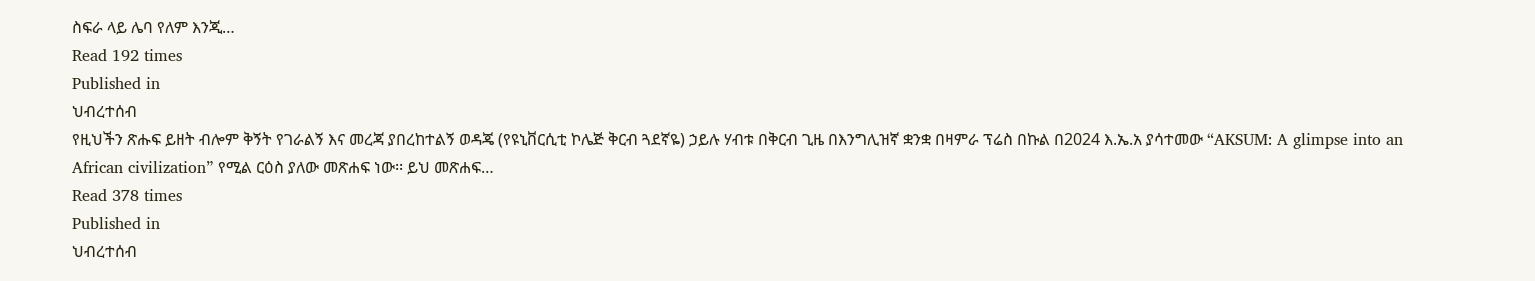ስፍራ ላይ ሌባ የለም እንጂ…
Read 192 times
Published in
ህብረተሰብ
የዚህችን ጽሑፍ ይዘት ብሎም ቅኝት የገራልኝ እና መረጃ ያበረከተልኝ ወዳጄ (የዩኒቨርሲቲ ኮሌጅ ቅርብ ጓደኛዬ) ኃይሉ ሃብቱ በቅርብ ጊዜ በእንግሊዝኛ ቋንቋ በዛምራ ፕሬስ በኩል በ2024 እ.ኤ.አ ያሳተመው “AKSUM: A glimpse into an African civilization” የሚል ርዕስ ያለው መጽሐፍ ነው፡፡ ይህ መጽሐፍ…
Read 378 times
Published in
ህብረተሰብ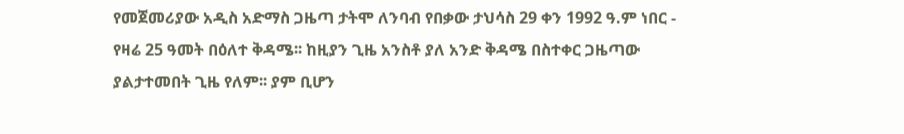የመጀመሪያው አዲስ አድማስ ጋዜጣ ታትሞ ለንባብ የበቃው ታህሳስ 29 ቀን 1992 ዓ.ም ነበር - የዛሬ 25 ዓመት በዕለተ ቅዳሜ፡፡ ከዚያን ጊዜ አንስቶ ያለ አንድ ቅዳሜ በስተቀር ጋዜጣው ያልታተመበት ጊዜ የለም፡፡ ያም ቢሆን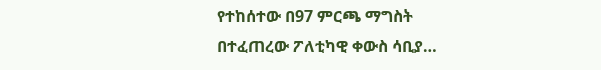የተከሰተው በ97 ምርጫ ማግስት በተፈጠረው ፖለቲካዊ ቀውስ ሳቢያ…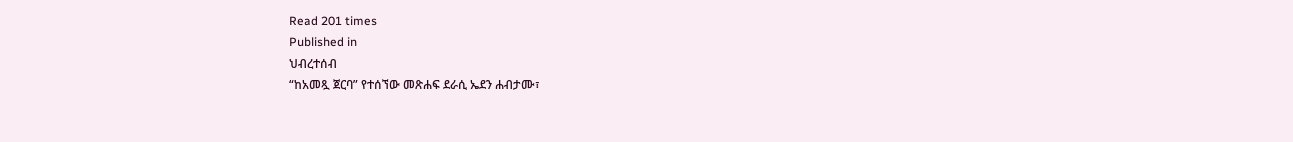Read 201 times
Published in
ህብረተሰብ
“ከአመጿ ጀርባ” የተሰኘው መጽሐፍ ደራሲ ኤደን ሐብታሙ፣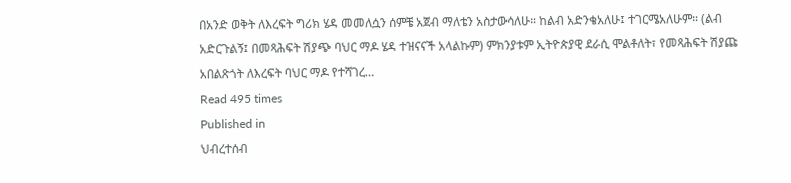በአንድ ወቅት ለእረፍት ግሪክ ሄዳ መመለሷን ሰምቼ አጀብ ማለቴን አስታውሳለሁ። ከልብ አድንቄአለሁ፤ ተገርሜአለሁም። (ልብ አድርጉልኝ፤ በመጻሕፍት ሽያጭ ባህር ማዶ ሄዳ ተዝናናች አላልኩም) ምክንያቱም ኢትዮጵያዊ ደራሲ ሞልቶለት፣ የመጻሕፍት ሽያጩ አበልጽጎት ለእረፍት ባህር ማዶ የተሻገረ…
Read 495 times
Published in
ህብረተሰብ